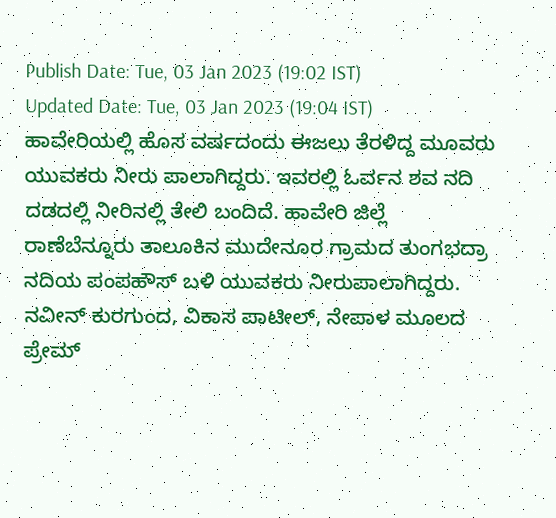Publish Date: Tue, 03 Jan 2023 (19:02 IST)
Updated Date: Tue, 03 Jan 2023 (19:04 IST)
ಹಾವೇರಿಯಲ್ಲಿ ಹೊಸ ವರ್ಷದಂದು ಈಜಲು ತೆರಳಿದ್ದ ಮೂವರು ಯುವಕರು ನೀರು ಪಾಲಾಗಿದ್ದರು. ಇವರಲ್ಲಿ ಓರ್ವನ ಶವ ನದಿ ದಡದಲ್ಲಿ ನೀರಿನಲ್ಲಿ ತೇಲಿ ಬಂದಿದೆ. ಹಾವೇರಿ ಜಿಲ್ಲೆ ರಾಣೆಬೆನ್ನೂರು ತಾಲೂಕಿನ ಮುದೇನೂರ ಗ್ರಾಮದ ತುಂಗಭದ್ರಾ ನದಿಯ ಪಂಪಹೌಸ್ ಬಳಿ ಯುವಕರು ನೀರುಪಾಲಾಗಿದ್ದರು. ನವೀನ್ ಕುರಗುಂದ, ವಿಕಾಸ ಪಾಟೀಲ್, ನೇಪಾಳ ಮೂಲದ ಪ್ರೇಮ್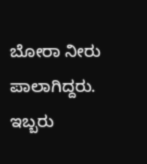ಬೋರಾ ನೀರು ಪಾಲಾಗಿದ್ದರು. ಇಬ್ಬರು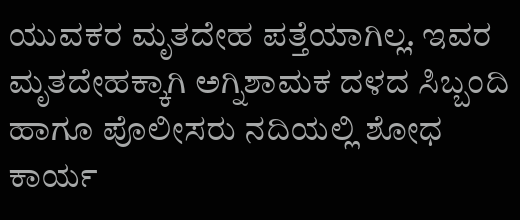ಯುವಕರ ಮೃತದೇಹ ಪತ್ತೆಯಾಗಿಲ್ಲ. ಇವರ ಮೃತದೇಹಕ್ಕಾಗಿ ಅಗ್ನಿಶಾಮಕ ದಳದ ಸಿಬ್ಬಂದಿ ಹಾಗೂ ಪೊಲೀಸರು ನದಿಯಲ್ಲಿ ಶೋಧ ಕಾರ್ಯ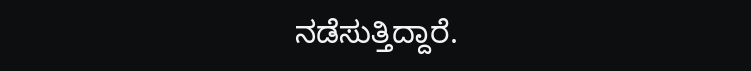ನಡೆಸುತ್ತಿದ್ದಾರೆ.